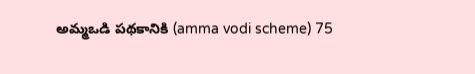అమ్మఒడి పథకానికి (amma vodi scheme) 75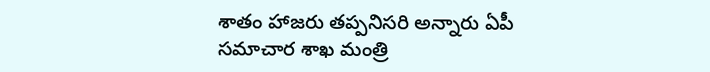శాతం హాజరు తప్పనిసరి అన్నారు ఏపీ సమాచార శాఖ మంత్రి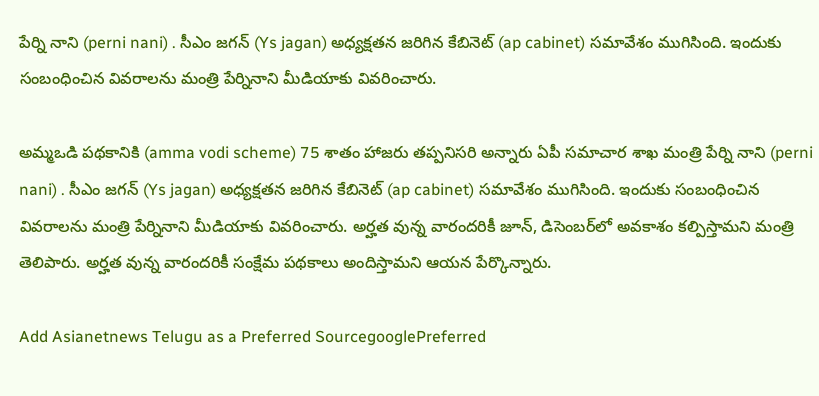పేర్ని నాని (perni nani) . సీఎం జగన్ (Ys jagan) అధ్యక్షతన జరిగిన కేబినెట్ (ap cabinet) సమావేశం ముగిసింది. ఇందుకు సంబంధించిన వివరాలను మంత్రి పేర్నినాని మీడియాకు వివరించారు.

అమ్మఒడి పథకానికి (amma vodi scheme) 75 శాతం హాజరు తప్పనిసరి అన్నారు ఏపీ సమాచార శాఖ మంత్రి పేర్ని నాని (perni nani) . సీఎం జగన్ (Ys jagan) అధ్యక్షతన జరిగిన కేబినెట్ (ap cabinet) సమావేశం ముగిసింది. ఇందుకు సంబంధించిన వివరాలను మంత్రి పేర్నినాని మీడియాకు వివరించారు. అర్హత వున్న వారందరికీ జూన్, డిసెంబర్‌లో అవకాశం కల్పిస్తామని మంత్రి తెలిపారు. అర్హత వున్న వారందరికీ సంక్షేమ పథకాలు అందిస్తామని ఆయన పేర్కొన్నారు.

Add Asianetnews Telugu as a Preferred SourcegooglePreferred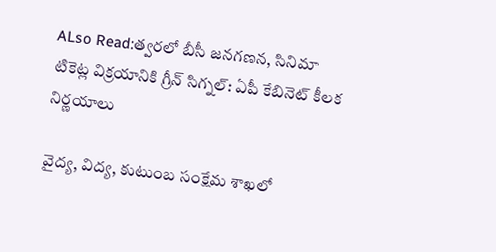ALso Read:త్వరలో బీసీ జనగణన, సినిమా టికెట్ల విక్రయానికి గ్రీన్ సిగ్నల్: ఏపీ కేబినెట్ కీలక నిర్ణయాలు

వైద్య, విద్య, కుటుంబ సంక్షేమ శాఖలో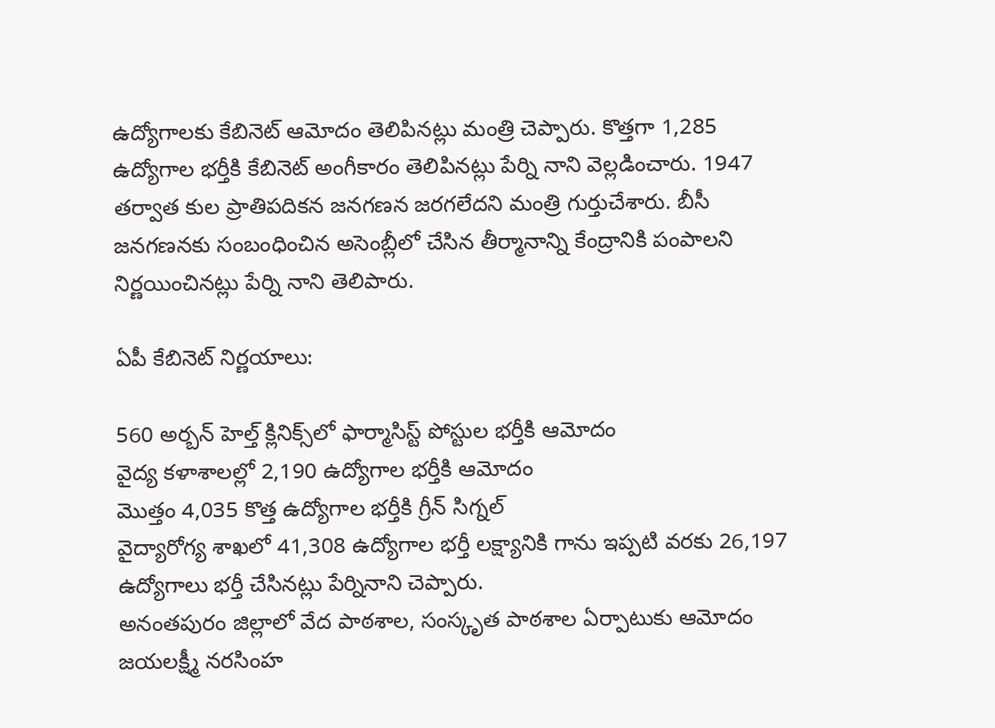ఉద్యోగాలకు కేబినెట్ ఆమోదం తెలిపినట్లు మంత్రి చెప్పారు. కొత్తగా 1,285 ఉద్యోగాల భర్తీకి కేబినెట్ అంగీకారం తెలిపినట్లు పేర్ని నాని వెల్లడించారు. 1947 తర్వాత కుల ప్రాతిపదికన జనగణన జరగలేదని మంత్రి గుర్తుచేశారు. బీసీ జనగణనకు సంబంధించిన అసెంబ్లీలో చేసిన తీర్మానాన్ని కేంద్రానికి పంపాలని నిర్ణయించినట్లు పేర్ని నాని తెలిపారు.

ఏపీ కేబినెట్ నిర్ణయాలు:

560 అర్బన్ హెల్త్ క్లినిక్స్‌లో ఫార్మాసిస్ట్ పోస్టుల భర్తీకి ఆమోదం
వైద్య కళాశాలల్లో 2,190 ఉద్యోగాల భర్తీకి ఆమోదం
మొత్తం 4,035 కొత్త ఉద్యోగాల భర్తీకి గ్రీన్ సిగ్నల్
వైద్యారోగ్య శాఖలో 41,308 ఉద్యోగాల భర్తీ లక్ష్యానికి గాను ఇప్పటి వరకు 26,197 ఉద్యోగాలు భర్తీ చేసినట్లు పేర్నినాని చెప్పారు.
అనంతపురం జిల్లాలో వేద పాఠశాల, సంస్కృత పాఠశాల ఏర్పాటుకు ఆమోదం
జయలక్ష్మీ నరసింహ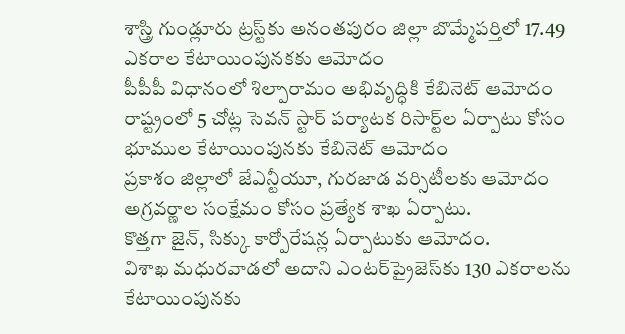శాస్త్రి గుండ్లూరు ట్రస్ట్‌కు అనంతపురం జిల్లా బొమ్మేపర్తిలో 17.49 ఎకరాల కేటాయింపునకకు ఆమోదం
పీపీపీ విధానంలో శిల్పారామం అభివృద్ధికి కేబినెట్ ఆమోదం
రాష్ట్రంలో 5 చోట్ల సెవన్ స్టార్ పర్యాటక రిసార్ట్‌ల ఏర్పాటు కోసం భూముల కేటాయింపునకు కేబినెట్ ఆమోదం
ప్రకాశం జిల్లాలో జేఎన్టీయూ, గురజాడ వర్సిటీలకు ఆమోదం
అగ్రవర్ణాల సంక్షేమం కోసం ప్రత్యేక శాఖ ఏర్పాటు.
కొత్తగా జైన్, సిక్కు కార్పోరేషన్ల ఏర్పాటుకు ఆమోదం.
విశాఖ మధురవాడలో అదాని ఎంటర్‌ప్రైజెస్‌కు 130 ఎకరాలను కేటాయింపునకు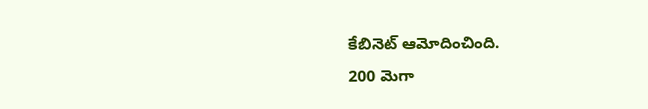కేబినెట్ ఆమోదించింది.
200 మెగా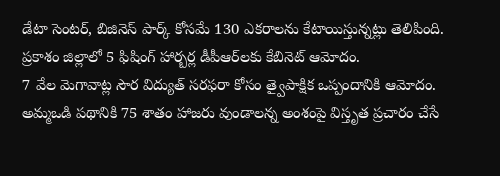డేటా సెంటర్, బిజినెస్ పార్క్ కోసమే 130 ఎకరాలను కేటాయిస్తున్నట్లు తెలిపింది.
ప్రకాశం జిల్లాలో 5 ఫిషింగ్ హార్బర్ల డీపీఆర్‌లకు కేబినెట్ ఆమోదం.
7 వేల మెగావాట్ల సౌర విద్యుత్ సరఫరా కోసం త్వైపాక్షిక ఒప్పందానికి ఆమోదం.
అమ్మఒడి పథానికి 75 శాతం హాజరు వుండాలన్న అంశంపై విస్తృత ప్రచారం చేసే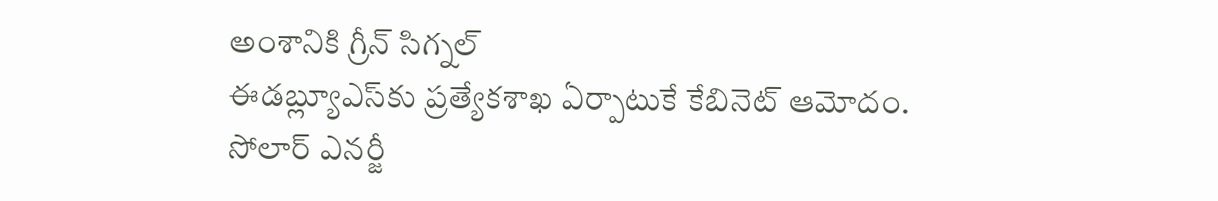అంశానికి గ్రీన్ సిగ్నల్
ఈడబ్ల్యూఎస్‌కు ప్రత్యేకశాఖ ఏర్పాటుకే కేబినెట్ ఆమోదం.
సోలార్ ఎనర్జీ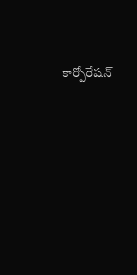కార్పోరేషన్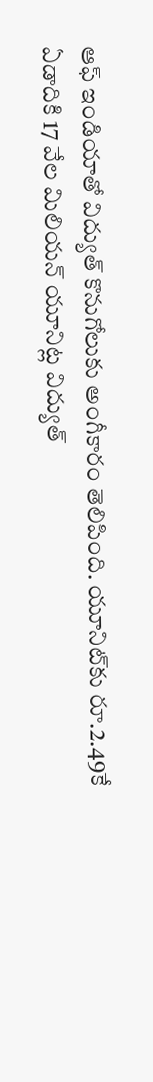ఆఫ్ ఇండియాతో విద్యుత్ కొనుగోలుకు అంగీకారం తెలిపింది. యూనిట్‌కు రూ.2.49కే ఏడాదికి 17 వేల మిలియన్ యూనిట్ల విద్యుత్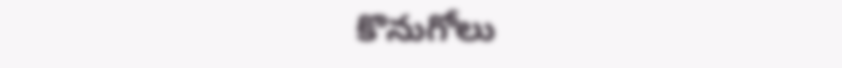కొనుగోలు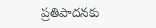ప్రతిపాదనకు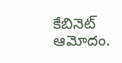కేబినెట్ ఆమోదం.